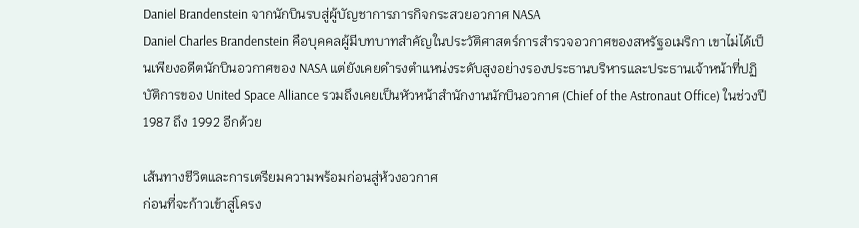Daniel Brandenstein จากนักบินรบสู่ผู้บัญชาการภารกิจกระสวยอวกาศ NASA
Daniel Charles Brandenstein คือบุคคลผู้มีบทบาทสำคัญในประวัติศาสตร์การสำรวจอวกาศของสหรัฐอเมริกา เขาไม่ได้เป็นเพียงอดีตนักบินอวกาศของ NASA แต่ยังเคยดำรงตำแหน่งระดับสูงอย่างรองประธานบริหารและประธานเจ้าหน้าที่ปฏิบัติการของ United Space Alliance รวมถึงเคยเป็นหัวหน้าสำนักงานนักบินอวกาศ (Chief of the Astronaut Office) ในช่วงปี 1987 ถึง 1992 อีกด้วย

เส้นทางชีวิตและการเตรียมความพร้อมก่อนสู่ห้วงอวกาศ
ก่อนที่จะก้าวเข้าสู่โครง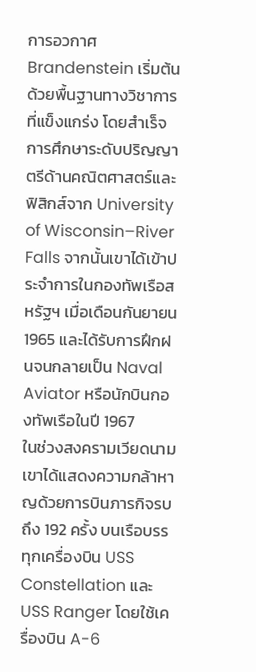การอวกาศ Brandenstein เริ่มต้นด้วยพื้นฐานทางวิชาการที่แข็งแกร่ง โดยสำเร็จการศึกษาระดับปริญญาตรีด้านคณิตศาสตร์และฟิสิกส์จาก University of Wisconsin–River Falls จากนั้นเขาได้เข้าประจำการในกองทัพเรือสหรัฐฯ เมื่อเดือนกันยายน 1965 และได้รับการฝึกฝนจนกลายเป็น Naval Aviator หรือนักบินกองทัพเรือในปี 1967
ในช่วงสงครามเวียดนาม เขาได้แสดงความกล้าหาญด้วยการบินภารกิจรบถึง 192 ครั้ง บนเรือบรรทุกเครื่องบิน USS Constellation และ USS Ranger โดยใช้เครื่องบิน A-6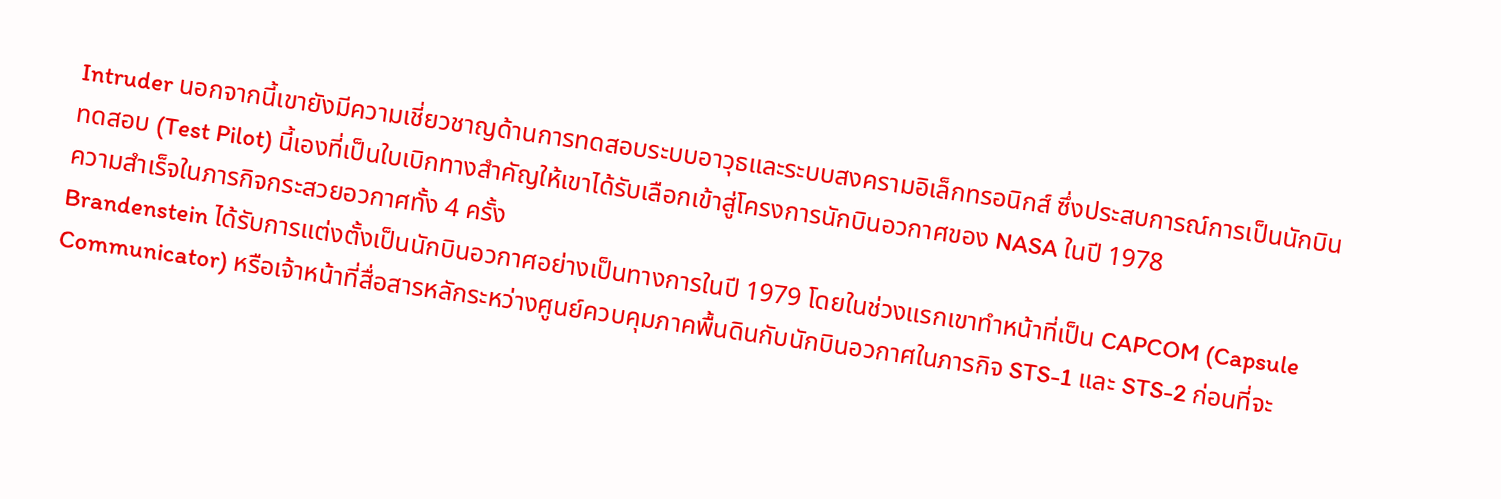Intruder นอกจากนี้เขายังมีความเชี่ยวชาญด้านการทดสอบระบบอาวุธและระบบสงครามอิเล็กทรอนิกส์ ซึ่งประสบการณ์การเป็นนักบินทดสอบ (Test Pilot) นี้เองที่เป็นใบเบิกทางสำคัญให้เขาได้รับเลือกเข้าสู่โครงการนักบินอวกาศของ NASA ในปี 1978
ความสำเร็จในภารกิจกระสวยอวกาศทั้ง 4 ครั้ง
Brandenstein ได้รับการแต่งตั้งเป็นนักบินอวกาศอย่างเป็นทางการในปี 1979 โดยในช่วงแรกเขาทำหน้าที่เป็น CAPCOM (Capsule Communicator) หรือเจ้าหน้าที่สื่อสารหลักระหว่างศูนย์ควบคุมภาคพื้นดินกับนักบินอวกาศในภารกิจ STS-1 และ STS-2 ก่อนที่จะ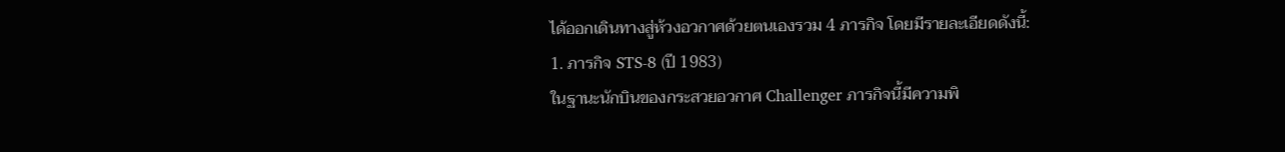ได้ออกเดินทางสู่ห้วงอวกาศด้วยตนเองรวม 4 ภารกิจ โดยมีรายละเอียดดังนี้:
1. ภารกิจ STS-8 (ปี 1983)
ในฐานะนักบินของกระสวยอวกาศ Challenger ภารกิจนี้มีความพิ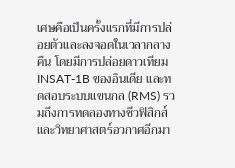เศษคือเป็นครั้งแรกที่มีการปล่อยตัวและลงจอดในเวลากลางคืน โดยมีการปล่อยดาวเทียม INSAT-1B ของอินเดีย และทดสอบระบบแขนกล (RMS) รวมถึงการทดลองทางชีวฟิสิกส์และวิทยาศาสตร์อวกาศอีกมา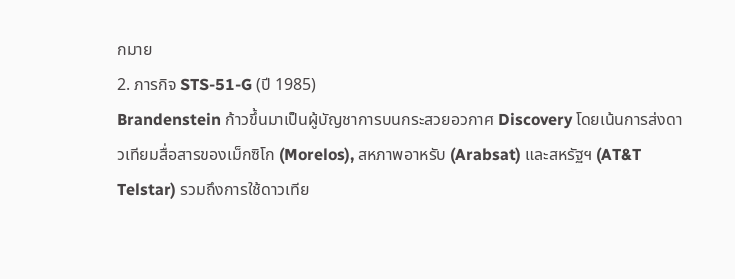กมาย
2. ภารกิจ STS-51-G (ปี 1985)
Brandenstein ก้าวขึ้นมาเป็นผู้บัญชาการบนกระสวยอวกาศ Discovery โดยเน้นการส่งดาวเทียมสื่อสารของเม็กซิโก (Morelos), สหภาพอาหรับ (Arabsat) และสหรัฐฯ (AT&T Telstar) รวมถึงการใช้ดาวเทีย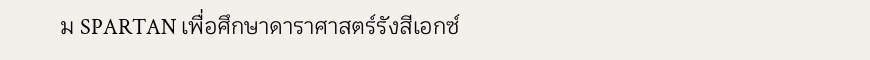ม SPARTAN เพื่อศึกษาดาราศาสตร์รังสีเอกซ์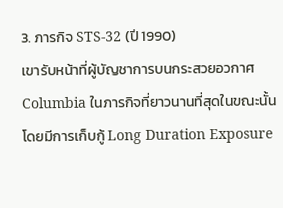3. ภารกิจ STS-32 (ปี 1990)
เขารับหน้าที่ผู้บัญชาการบนกระสวยอวกาศ Columbia ในภารกิจที่ยาวนานที่สุดในขณะนั้น โดยมีการเก็บกู้ Long Duration Exposure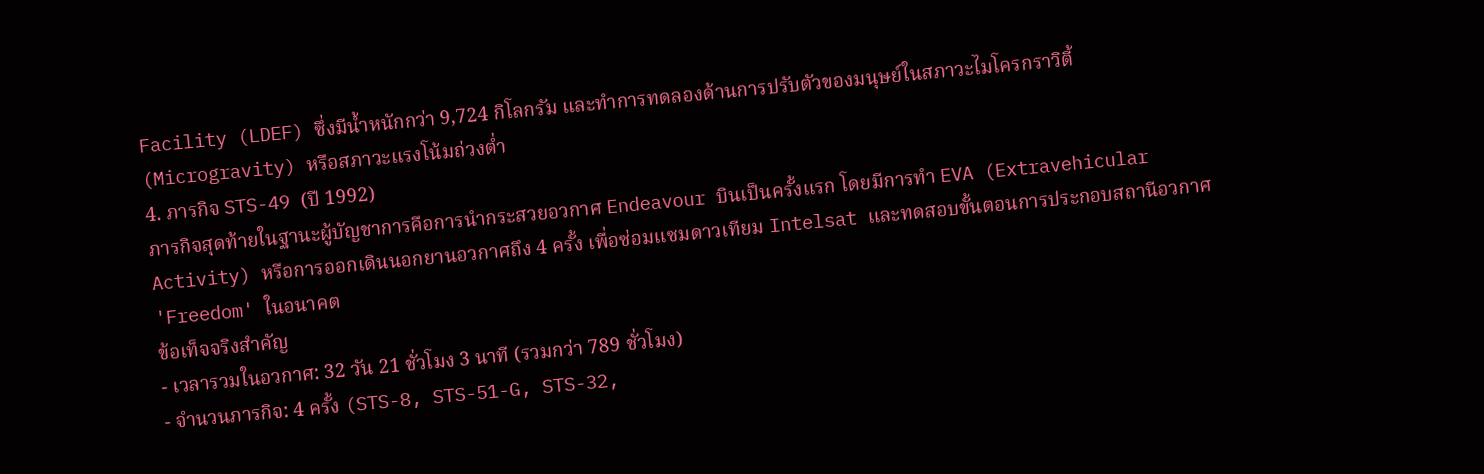Facility (LDEF) ซึ่งมีน้ำหนักกว่า 9,724 กิโลกรัม และทำการทดลองด้านการปรับตัวของมนุษย์ในสภาวะไมโครกราวิตี้ (Microgravity) หรือสภาวะแรงโน้มถ่วงต่ำ
4. ภารกิจ STS-49 (ปี 1992)
ภารกิจสุดท้ายในฐานะผู้บัญชาการคือการนำกระสวยอวกาศ Endeavour บินเป็นครั้งแรก โดยมีการทำ EVA (Extravehicular Activity) หรือการออกเดินนอกยานอวกาศถึง 4 ครั้ง เพื่อซ่อมแซมดาวเทียม Intelsat และทดสอบขั้นตอนการประกอบสถานีอวกาศ 'Freedom' ในอนาคต
ข้อเท็จจริงสำคัญ
- เวลารวมในอวกาศ: 32 วัน 21 ชั่วโมง 3 นาที (รวมกว่า 789 ชั่วโมง)
- จำนวนภารกิจ: 4 ครั้ง (STS-8, STS-51-G, STS-32,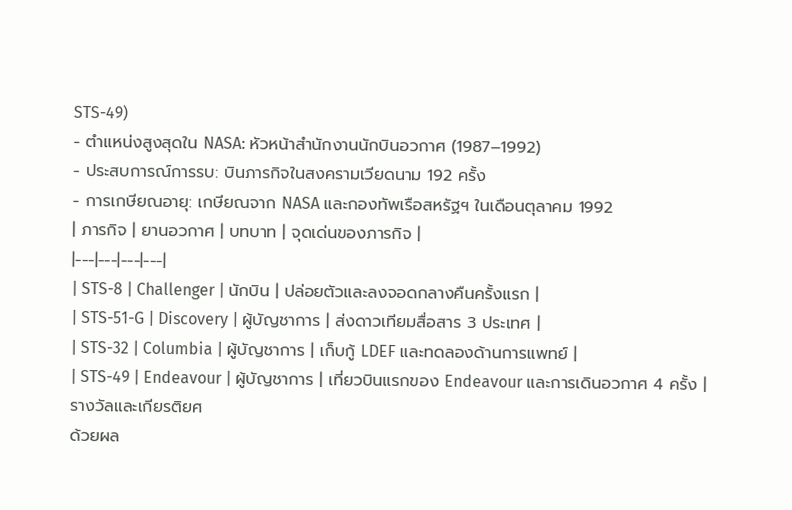STS-49)
- ตำแหน่งสูงสุดใน NASA: หัวหน้าสำนักงานนักบินอวกาศ (1987–1992)
- ประสบการณ์การรบ: บินภารกิจในสงครามเวียดนาม 192 ครั้ง
- การเกษียณอายุ: เกษียณจาก NASA และกองทัพเรือสหรัฐฯ ในเดือนตุลาคม 1992
| ภารกิจ | ยานอวกาศ | บทบาท | จุดเด่นของภารกิจ |
|---|---|---|---|
| STS-8 | Challenger | นักบิน | ปล่อยตัวและลงจอดกลางคืนครั้งแรก |
| STS-51-G | Discovery | ผู้บัญชาการ | ส่งดาวเทียมสื่อสาร 3 ประเทศ |
| STS-32 | Columbia | ผู้บัญชาการ | เก็บกู้ LDEF และทดลองด้านการแพทย์ |
| STS-49 | Endeavour | ผู้บัญชาการ | เที่ยวบินแรกของ Endeavour และการเดินอวกาศ 4 ครั้ง |
รางวัลและเกียรติยศ
ด้วยผล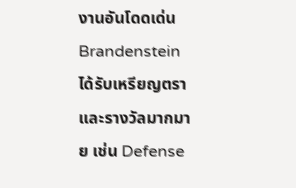งานอันโดดเด่น Brandenstein ได้รับเหรียญตราและรางวัลมากมาย เช่น Defense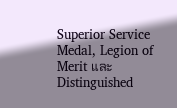Superior Service Medal, Legion of Merit และ Distinguished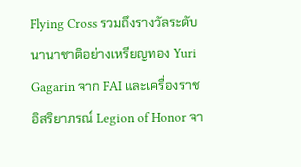Flying Cross รวมถึงรางวัลระดับนานาชาติอย่างเหรียญทอง Yuri Gagarin จาก FAI และเครื่องราชอิสริยาภรณ์ Legion of Honor จา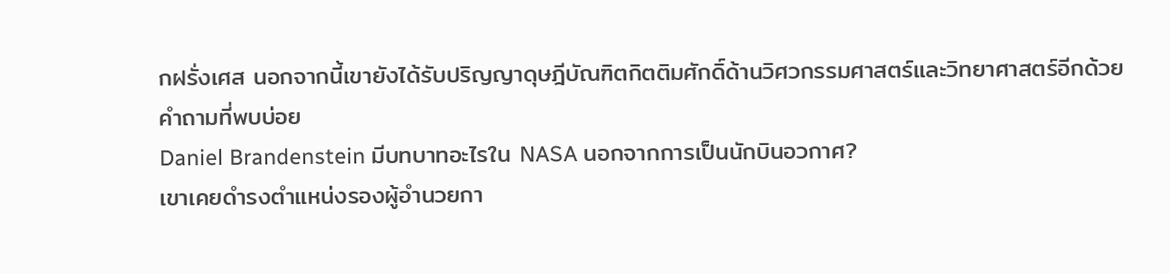กฝรั่งเศส นอกจากนี้เขายังได้รับปริญญาดุษฎีบัณฑิตกิตติมศักดิ์ด้านวิศวกรรมศาสตร์และวิทยาศาสตร์อีกด้วย
คำถามที่พบบ่อย
Daniel Brandenstein มีบทบาทอะไรใน NASA นอกจากการเป็นนักบินอวกาศ?
เขาเคยดำรงตำแหน่งรองผู้อำนวยกา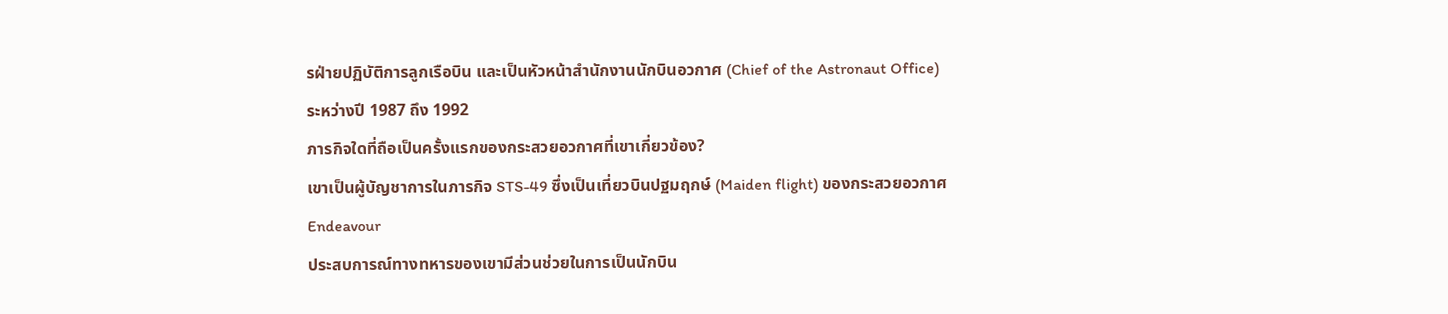รฝ่ายปฏิบัติการลูกเรือบิน และเป็นหัวหน้าสำนักงานนักบินอวกาศ (Chief of the Astronaut Office) ระหว่างปี 1987 ถึง 1992
ภารกิจใดที่ถือเป็นครั้งแรกของกระสวยอวกาศที่เขาเกี่ยวข้อง?
เขาเป็นผู้บัญชาการในภารกิจ STS-49 ซึ่งเป็นเที่ยวบินปฐมฤกษ์ (Maiden flight) ของกระสวยอวกาศ Endeavour
ประสบการณ์ทางทหารของเขามีส่วนช่วยในการเป็นนักบิน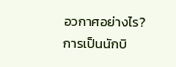อวกาศอย่างไร?
การเป็นนักบิ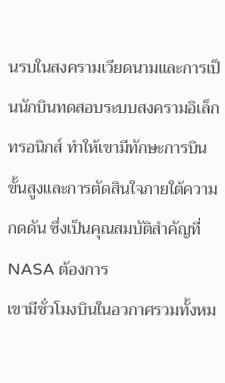นรบในสงครามเวียดนามและการเป็นนักบินทดสอบระบบสงครามอิเล็กทรอนิกส์ ทำให้เขามีทักษะการบินขั้นสูงและการตัดสินใจภายใต้ความกดดัน ซึ่งเป็นคุณสมบัติสำคัญที่ NASA ต้องการ
เขามีชั่วโมงบินในอวกาศรวมทั้งหม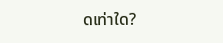ดเท่าใด?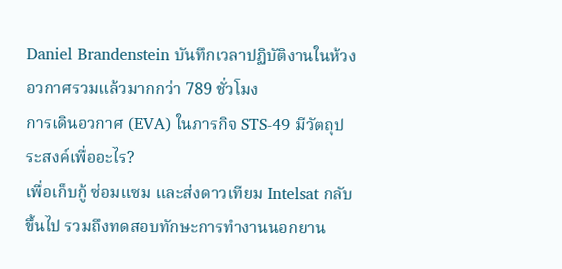Daniel Brandenstein บันทึกเวลาปฏิบัติงานในห้วงอวกาศรวมแล้วมากกว่า 789 ชั่วโมง
การเดินอวกาศ (EVA) ในภารกิจ STS-49 มีวัตถุประสงค์เพื่ออะไร?
เพื่อเก็บกู้ ซ่อมแซม และส่งดาวเทียม Intelsat กลับขึ้นไป รวมถึงทดสอบทักษะการทำงานนอกยาน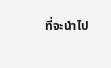ที่จะนำไป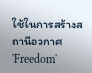ใช้ในการสร้างสถานีอวกาศ 'Freedom'